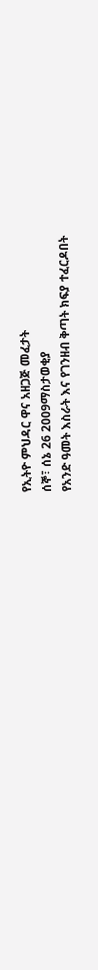የኢትዮ ምህዳር ዋና አዘጋጅ መፈታት
ሰኞ፣ ሰኔ 26 2009ማስታወቂያ
የአንድ ዓመት እስራት እና የገንዘብ ቅጣት ክፍያ ተፈርዶበት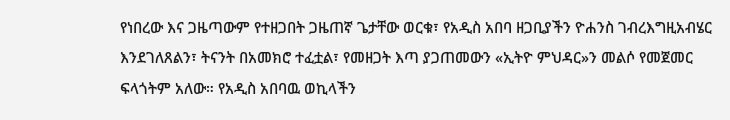የነበረው እና ጋዜጣውም የተዘጋበት ጋዜጠኛ ጌታቸው ወርቁ፣ የአዲስ አበባ ዘጋቢያችን ዮሐንስ ገብረእግዚአብሄር እንደገለጸልን፣ ትናንት በአመክሮ ተፈቷል፣ የመዘጋት እጣ ያጋጠመውን «ኢትዮ ምህዳር»ን መልሶ የመጀመር ፍላጎትም አለው። የአዲስ አበባዉ ወኪላችን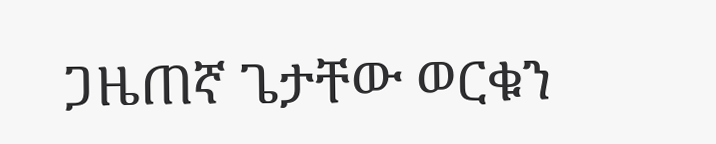ጋዜጠኛ ጌታቸው ወርቁን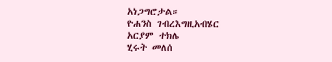አነጋግሮታል።
ዮሐንስ ገብረእግዚአብሄር
አርያም ተክሌ
ሂሩት መለሰ